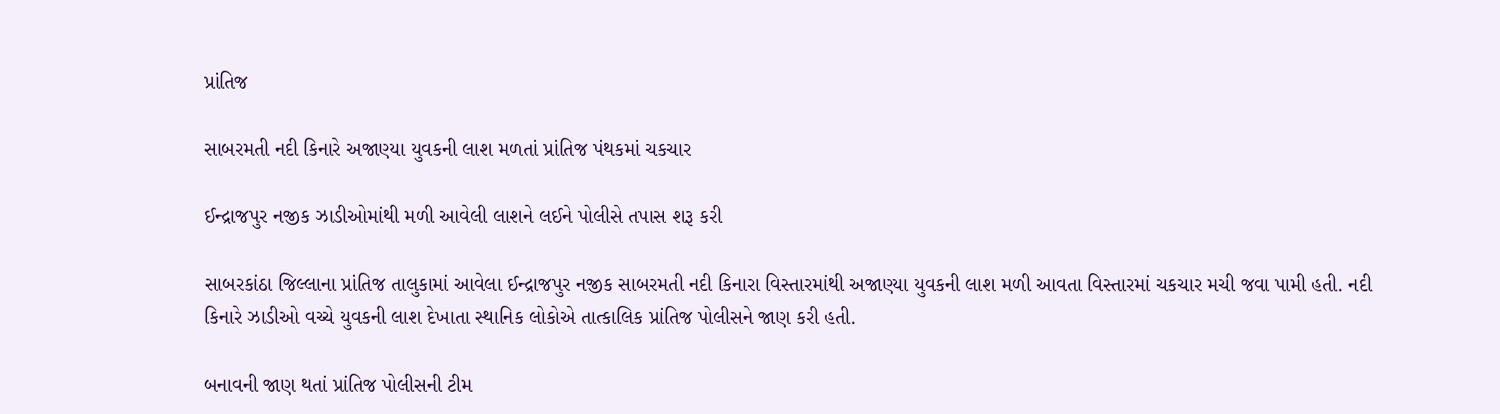પ્રાંતિજ

સાબરમતી નદી કિનારે અજાણ્યા યુવકની લાશ મળતાં પ્રાંતિજ પંથકમાં ચકચાર

ઈન્દ્રાજપુર નજીક ઝાડીઓમાંથી મળી આવેલી લાશને લઈને પોલીસે તપાસ શરૂ કરી

સાબરકાંઠા જિલ્લાના પ્રાંતિજ તાલુકામાં આવેલા ઈન્દ્રાજપુર નજીક સાબરમતી નદી કિનારા વિસ્તારમાંથી અજાણ્યા યુવકની લાશ મળી આવતા વિસ્તારમાં ચકચાર મચી જવા પામી હતી. નદી કિનારે ઝાડીઓ વચ્ચે યુવકની લાશ દેખાતા સ્થાનિક લોકોએ તાત્કાલિક પ્રાંતિજ પોલીસને જાણ કરી હતી.

બનાવની જાણ થતાં પ્રાંતિજ પોલીસની ટીમ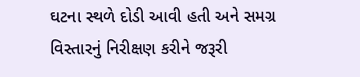ઘટના સ્થળે દોડી આવી હતી અને સમગ્ર વિસ્તારનું નિરીક્ષણ કરીને જરૂરી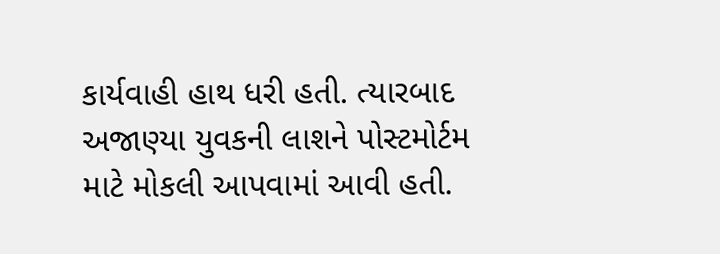કાર્યવાહી હાથ ધરી હતી. ત્યારબાદ અજાણ્યા યુવકની લાશને પોસ્ટમોર્ટમ માટે મોકલી આપવામાં આવી હતી.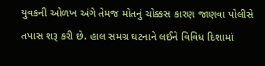યુવકની ઓળખ અંગે તેમજ મોતનું ચોક્કસ કારણ જાણવા પોલીસે તપાસ શરૂ કરી છે. હાલ સમગ્ર ઘટનાને લઈને વિવિધ દિશામાં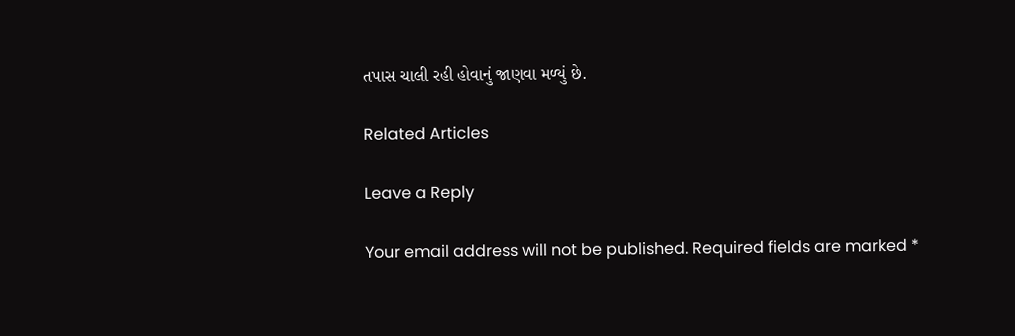તપાસ ચાલી રહી હોવાનું જાણવા મળ્યું છે.

Related Articles

Leave a Reply

Your email address will not be published. Required fields are marked *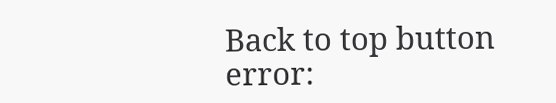Back to top button
error: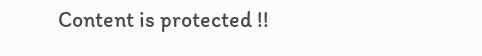Content is protected !!